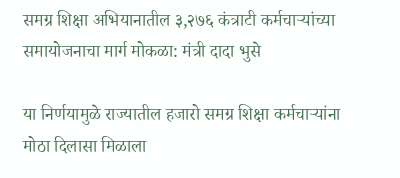समग्र शिक्षा अभियानातील ३,२७६ कंत्राटी कर्मचाऱ्यांच्या समायोजनाचा मार्ग मोकळा: मंत्री दादा भुसे

या निर्णयामुळे राज्यातील हजारो समग्र शिक्षा कर्मचाऱ्यांना मोठा दिलासा मिळाला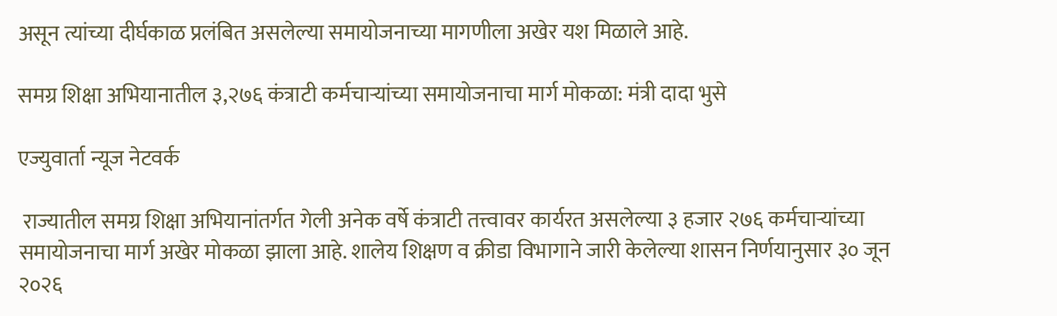असून त्यांच्या दीर्घकाळ प्रलंबित असलेल्या समायोजनाच्या मागणीला अखेर यश मिळाले आहे.

समग्र शिक्षा अभियानातील ३,२७६ कंत्राटी कर्मचाऱ्यांच्या समायोजनाचा मार्ग मोकळा: मंत्री दादा भुसे

एज्युवार्ता न्यूज नेटवर्क

 राज्यातील समग्र शिक्षा अभियानांतर्गत गेली अनेक वर्षे कंत्राटी तत्त्वावर कार्यरत असलेल्या ३ हजार २७६ कर्मचाऱ्यांच्या समायोजनाचा मार्ग अखेर मोकळा झाला आहे. शालेय शिक्षण व क्रीडा विभागाने जारी केलेल्या शासन निर्णयानुसार ३० जून २०२६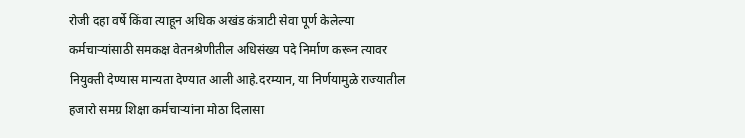रोजी दहा वर्षे किंवा त्याहून अधिक अखंड कंत्राटी सेवा पूर्ण केलेल्या कर्मचाऱ्यांसाठी समकक्ष वेतनश्रेणीतील अधिसंख्य पदे निर्माण करून त्यावर नियुक्ती देण्यास मान्यता देण्यात आली आहे.दरम्यान, या निर्णयामुळे राज्यातील हजारो समग्र शिक्षा कर्मचाऱ्यांना मोठा दिलासा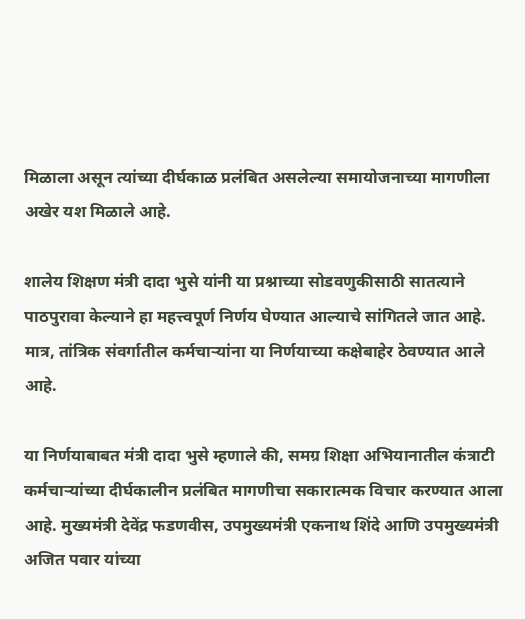मिळाला असून त्यांच्या दीर्घकाळ प्रलंबित असलेल्या समायोजनाच्या मागणीला अखेर यश मिळाले आहे.

शालेय शिक्षण मंत्री दादा भुसे यांनी या प्रश्नाच्या सोडवणुकीसाठी सातत्याने पाठपुरावा केल्याने हा महत्त्वपूर्ण निर्णय घेण्यात आल्याचे सांगितले जात आहे. मात्र, तांत्रिक संवर्गातील कर्मचाऱ्यांना या निर्णयाच्या कक्षेबाहेर ठेवण्यात आले आहे.

या निर्णयाबाबत मंत्री दादा भुसे म्हणाले की, समग्र शिक्षा अभियानातील कंत्राटी कर्मचाऱ्यांच्या दीर्घकालीन प्रलंबित मागणीचा सकारात्मक विचार करण्यात आला आहे. मुख्यमंत्री देवेंद्र फडणवीस, उपमुख्यमंत्री एकनाथ शिंदे आणि उपमुख्यमंत्री अजित पवार यांच्या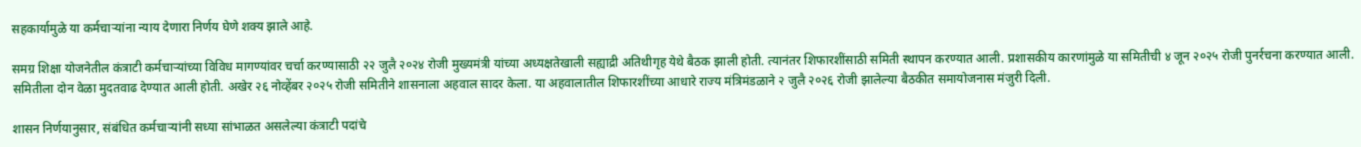सहकार्यामुळे या कर्मचाऱ्यांना न्याय देणारा निर्णय घेणे शक्य झाले आहे.

समग्र शिक्षा योजनेतील कंत्राटी कर्मचाऱ्यांच्या विविध मागण्यांवर चर्चा करण्यासाठी २२ जुलै २०२४ रोजी मुख्यमंत्री यांच्या अध्यक्षतेखाली सह्याद्री अतिथीगृह येथे बैठक झाली होती. त्यानंतर शिफारशींसाठी समिती स्थापन करण्यात आली. प्रशासकीय कारणांमुळे या समितीची ४ जून २०२५ रोजी पुनर्रचना करण्यात आली. समितीला दोन वेळा मुदतवाढ देण्यात आली होती. अखेर २६ नोव्हेंबर २०२५ रोजी समितीने शासनाला अहवाल सादर केला. या अहवालातील शिफारशींच्या आधारे राज्य मंत्रिमंडळाने २ जुलै २०२६ रोजी झालेल्या बैठकीत समायोजनास मंजुरी दिली.

शासन निर्णयानुसार, संबंधित कर्मचाऱ्यांनी सध्या सांभाळत असलेल्या कंत्राटी पदांचे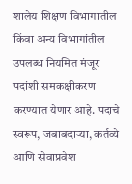शालेय शिक्षण विभागातील किंवा अन्य विभागांतील उपलब्ध नियमित मंजूर पदांशी समकक्षीकरण करण्यात येणार आहे. पदाचे स्वरूप, जबाबदाऱ्या, कर्तव्ये आणि सेवाप्रवेश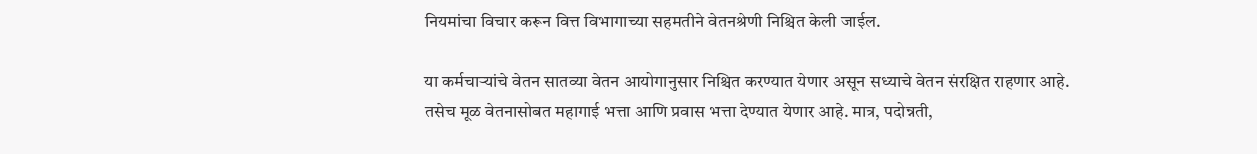नियमांचा विचार करून वित्त विभागाच्या सहमतीने वेतनश्रेणी निश्चित केली जाईल.

या कर्मचाऱ्यांचे वेतन सातव्या वेतन आयोगानुसार निश्चित करण्यात येणार असून सध्याचे वेतन संरक्षित राहणार आहे. तसेच मूळ वेतनासोबत महागाई भत्ता आणि प्रवास भत्ता देण्यात येणार आहे. मात्र, पदोन्नती,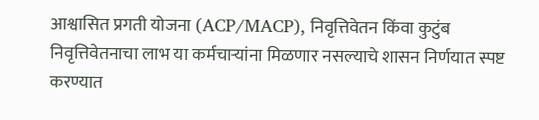आश्वासित प्रगती योजना (ACP/MACP), निवृत्तिवेतन किंवा कुटुंब निवृत्तिवेतनाचा लाभ या कर्मचाऱ्यांना मिळणार नसल्याचे शासन निर्णयात स्पष्ट करण्यात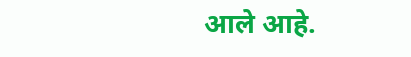आले आहे.